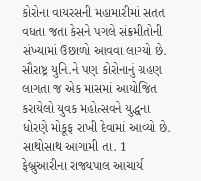કોરોના વાયરસની મહામારીમાં સતત વધતા જતા કેસને પગલે સંક્રમીતોની સંખ્યામાં ઉછાળો આવવા લાગ્યો છે. સૌરાષ્ટ્ર યુનિ.ને પણ કોરોનાનું ગ્રહણ લાગતા જ એક માસમાં આયોજિત કરાયેલો યુવક મહોત્સવને યુદ્ધના ધોરણે મોકૂફ રાખી દેવામાં આવ્યો છે. સાથોસાથ આગામી તા. 1 ફેબ્રુઆરીના રાજ્યપાલ આચાર્ય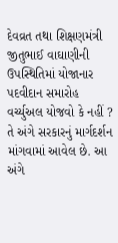દેવવ્રત તથા શિક્ષણમંત્રી જીતુભાઈ વાઘાણીની ઉપસ્થિતિમાં યોજાનાર પદવીદાન સમારોહ વર્ચ્યુઅલ યોજવો કે નહીં ? તે અંગે સરકારનું માર્ગદર્શન માંગવામાં આવેલ છે. આ અંગે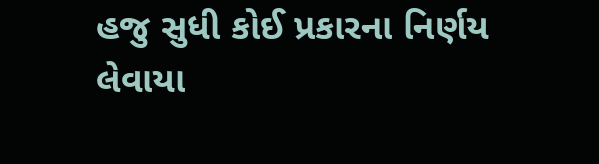હજુ સુધી કોઈ પ્રકારના નિર્ણય લેવાયા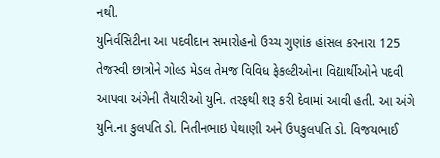નથી.
યુનિર્વસિટીના આ પદવીદાન સમારોહનો ઉચ્ચ ગુણાંક હાંસલ કરનારા 125 તેજસ્વી છાત્રોને ગોલ્ડ મેડલ તેમજ વિવિધ ફેકલ્ટીઓના વિદ્યાર્થીઓને પદવી આપવા અંગેની તૈયારીઓ યુનિ. તરફથી શરૂ કરી દેવામાં આવી હતી. આ અંગે યુનિ.ના કુલપતિ ડો. નિતીનભાઇ પેથાણી અને ઉપકુલપતિ ડો. વિજયભાઈ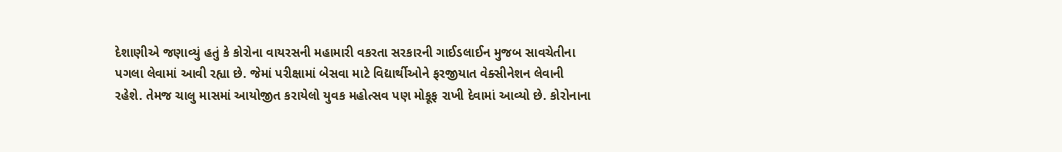દેશાણીએ જણાવ્યું હતું કે કોરોના વાયરસની મહામારી વકરતા સરકારની ગાઈડલાઈન મુજબ સાવચેતીના પગલા લેવામાં આવી રહ્યા છે. જેમાં પરીક્ષામાં બેસવા માટે વિદ્યાર્થીઓને ફરજીયાત વેક્સીનેશન લેવાની રહેશે. તેમજ ચાલુ માસમાં આયોજીત કરાયેલો યુવક મહોત્સવ પણ મોકૂફ રાખી દેવામાં આવ્યો છે. કોરોનાના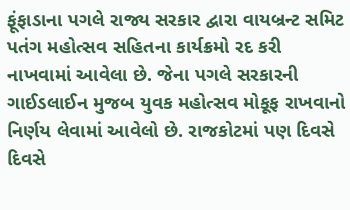ફૂંફાડાના પગલે રાજ્ય સરકાર દ્વારા વાયબ્રન્ટ સમિટ પતંગ મહોત્સવ સહિતના કાર્યક્રમો રદ કરી નાખવામાં આવેલા છે. જેના પગલે સરકારની ગાઈડલાઈન મુજબ યુવક મહોત્સવ મોકૂફ રાખવાનો નિર્ણય લેવામાં આવેલો છે. રાજકોટમાં પણ દિવસે દિવસે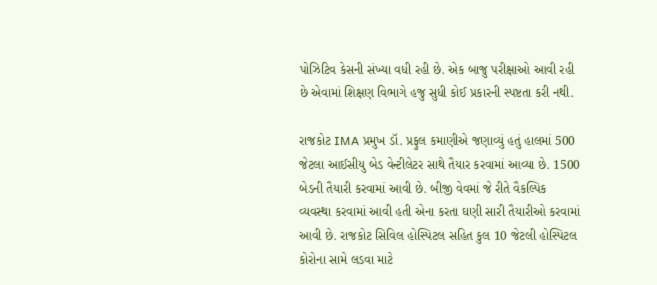પોઝિટિવ કેસની સંખ્યા વધી રહી છે. એક બાજુ પરીક્ષાઓ આવી રહી છે એવામાં શિક્ષણ વિભાગે હજુ સુધી કોઈ પ્રકારની સ્પષ્ટતા કરી નથી.

રાજકોટ IMA પ્રમુખ ડૉ. પ્રફુલ કમાણીએ જણાવ્યું હતું હાલમાં 500 જેટલા આઈસીયુ બેડ વેન્ટીલેટર સાથે તૈયાર કરવામાં આવ્યા છે. 1500 બેડની તૈયારી કરવામાં આવી છે. બીજી વેવમાં જે રીતે વૈકલ્પિક વ્યવસ્થા કરવામાં આવી હતી એના કરતા ઘણી સારી તૈયારીઓ કરવામાં આવી છે. રાજકોટ સિવિલ હોસ્પિટલ સહિત કુલ 10 જેટલી હોસ્પિટલ કોરોના સામે લડવા માટે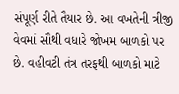સંપૂર્ણ રીતે તૈયાર છે. આ વખતેની ત્રીજી વેવમાં સૌથી વધારે જોખમ બાળકો પર છે. વહીવટી તંત્ર તરફથી બાળકો માટે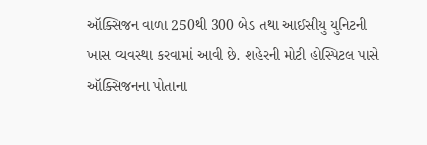ઑક્સિજન વાળા 250થી 300 બેડ તથા આઈસીયુ યુનિટની ખાસ વ્યવસ્થા કરવામાં આવી છે. શહેરની મોટી હોસ્પિટલ પાસે ઑક્સિજનના પોતાના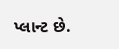પ્લાન્ટ છે.